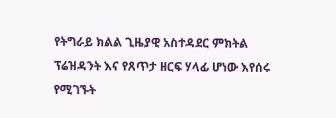የትግራይ ክልል ጊዜያዊ አስተዳደር ምክትል ፕሬዝዳንት እና የጸጥታ ዘርፍ ሃላፊ ሆነው እየሰሩ የሚገኙት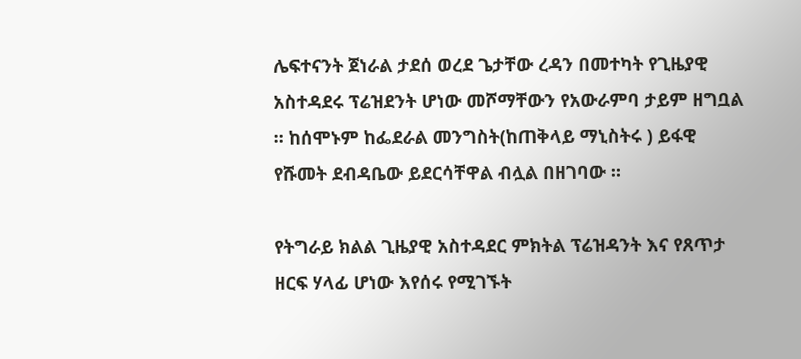ሌፍተናንት ጀነራል ታደሰ ወረደ ጌታቸው ረዳን በመተካት የጊዜያዊ አስተዳደሩ ፕሬዝደንት ሆነው መሾማቸውን የአውራምባ ታይም ዘግቧል ። ከሰሞኑም ከፌደራል መንግስት(ከጠቅላይ ማኒስትሩ ) ይፋዊ የሹመት ደብዳቤው ይደርሳቸዋል ብሏል በዘገባው ።

የትግራይ ክልል ጊዜያዊ አስተዳደር ምክትል ፕሬዝዳንት እና የጸጥታ ዘርፍ ሃላፊ ሆነው እየሰሩ የሚገኙት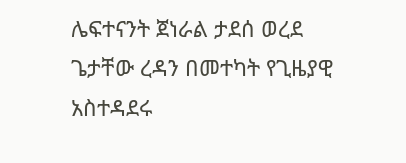ሌፍተናንት ጀነራል ታደሰ ወረደ ጌታቸው ረዳን በመተካት የጊዜያዊ አስተዳደሩ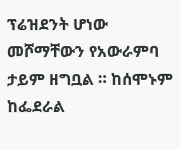ፕሬዝደንት ሆነው መሾማቸውን የአውራምባ ታይም ዘግቧል ። ከሰሞኑም ከፌደራል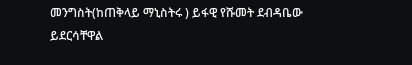መንግስት(ከጠቅላይ ማኒስትሩ ) ይፋዊ የሹመት ደብዳቤው ይደርሳቸዋል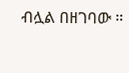ብሏል በዘገባው ።